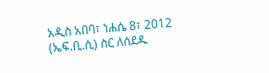አዲስ አበባ፣ ነሐሴ 8፣ 2012 (ኤፍ.ቢ.ሲ) ስር ለሰደዱ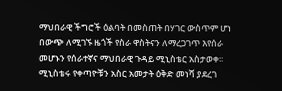ማህበራዊ ችግሮች ዕልባት በመስጠት በሃገር ውስጥም ሆነ በውጭ ለሚገኙ ዜጎች የስራ ዋስትናን ለማረጋገጥ እየሰራ መሆኑን የሰራተኛና ማህበራዊ ጉዳይ ሚኒስቴር አስታወቀ፡፡
ሚኒስቴሩ የቀጣዮቹን አስር አመታት ዕቅድ መነሻ ያደረገ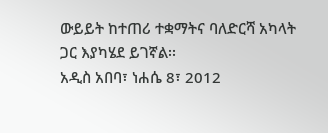ውይይት ከተጠሪ ተቋማትና ባለድርሻ አካላት ጋር እያካሄደ ይገኛል፡፡
አዲስ አበባ፣ ነሐሴ 8፣ 2012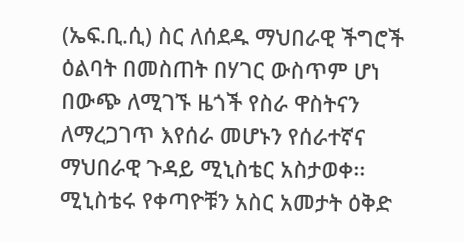(ኤፍ.ቢ.ሲ) ስር ለሰደዱ ማህበራዊ ችግሮች ዕልባት በመስጠት በሃገር ውስጥም ሆነ በውጭ ለሚገኙ ዜጎች የስራ ዋስትናን ለማረጋገጥ እየሰራ መሆኑን የሰራተኛና ማህበራዊ ጉዳይ ሚኒስቴር አስታወቀ፡፡
ሚኒስቴሩ የቀጣዮቹን አስር አመታት ዕቅድ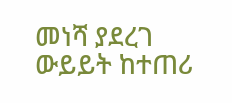መነሻ ያደረገ ውይይት ከተጠሪ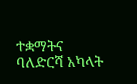ተቋማትና ባለድርሻ አካላት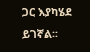ጋር እያካሄደ ይገኛል፡፡